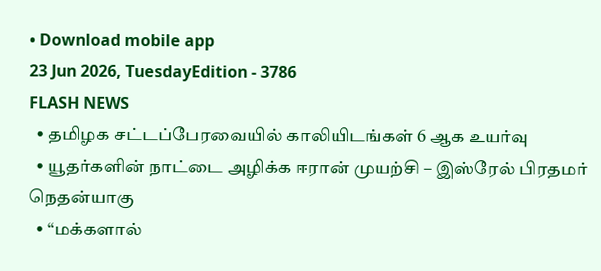• Download mobile app
23 Jun 2026, TuesdayEdition - 3786
FLASH NEWS
  • தமிழக சட்டப்பேரவையில் காலியிடங்கள் 6 ஆக உயர்வு
  • யூதர்களின் நாட்டை அழிக்க ஈரான் முயற்சி – இஸ்ரேல் பிரதமர் நெதன்யாகு
  • “மக்களால்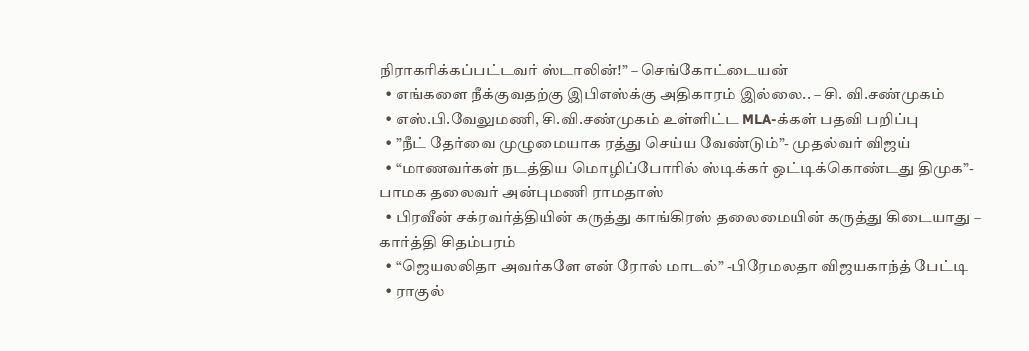நிராகரிக்கப்பட்டவர் ஸ்டாலின்!” – செங்கோட்டையன்
  • எங்களை நீக்குவதற்கு இபிஎஸ்க்கு அதிகாரம் இல்லை.. – சி. வி.சண்முகம்
  • எஸ்.பி.வேலுமணி, சி.வி.சண்முகம் உள்ளிட்ட MLA-க்கள் பதவி பறிப்பு
  • ”நீட் தேர்வை முழுமையாக ரத்து செய்ய வேண்டும்”- முதல்வர் விஜய்
  • “மாணவர்கள் நடத்திய மொழிப்போரில் ஸ்டிக்கர் ஒட்டிக்கொண்டது திமுக”- பாமக தலைவர் அன்புமணி ராமதாஸ்
  • பிரவீன் சக்ரவர்த்தியின் கருத்து காங்கிரஸ் தலைமையின் கருத்து கிடையாது – கார்த்தி சிதம்பரம்
  • “ஜெயலலிதா அவர்களே என் ரோல் மாடல்” -பிரேமலதா விஜயகாந்த் பேட்டி
  • ராகுல்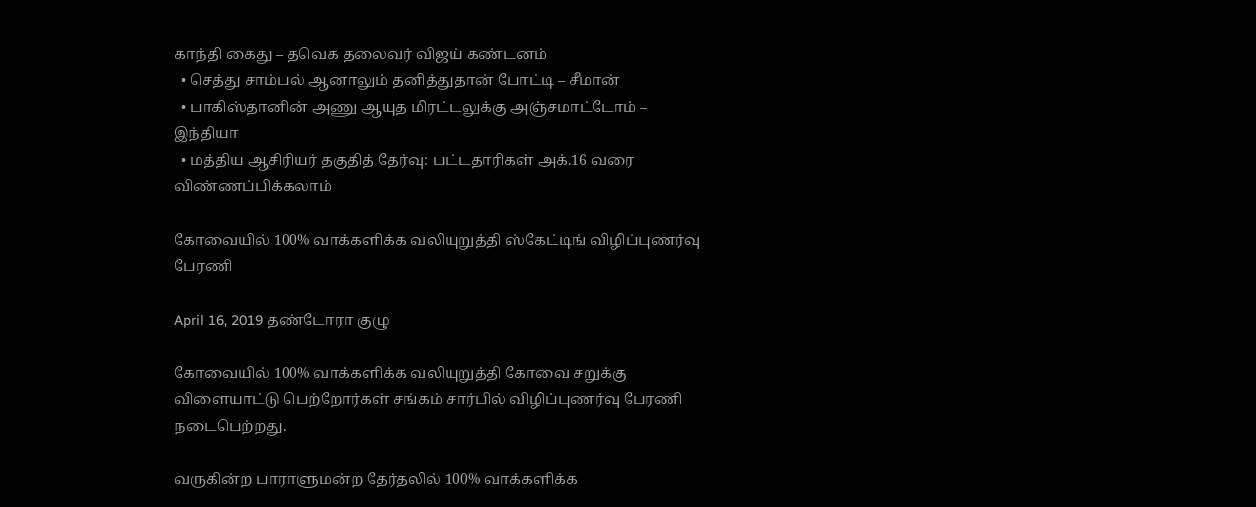காந்தி கைது – தவெக தலைவர் விஜய் கண்டனம்
  • செத்து சாம்பல் ஆனாலும் தனித்துதான் போட்டி – சீமான்
  • பாகிஸ்தானின் அணு ஆயுத மிரட்டலுக்கு அஞ்சமாட்டோம் – இந்தியா
  • மத்திய ஆசிரியர் தகுதித் தேர்வு: பட்டதாரிகள் அக்.16 வரை விண்ணப்பிக்கலாம்

கோவையில் 100% வாக்களிக்க வலியுறுத்தி ஸ்கேட்டிங் விழிப்புணர்வு பேரணி

April 16, 2019 தண்டோரா குழு

கோவையில் 100% வாக்களிக்க வலியுறுத்தி கோவை சறுக்கு விளையாட்டு பெற்றோர்கள் சங்கம் சார்பில் விழிப்புணர்வு பேரணி நடைபெற்றது.

வருகின்ற பாராளுமன்ற தேர்தலில் 100% வாக்களிக்க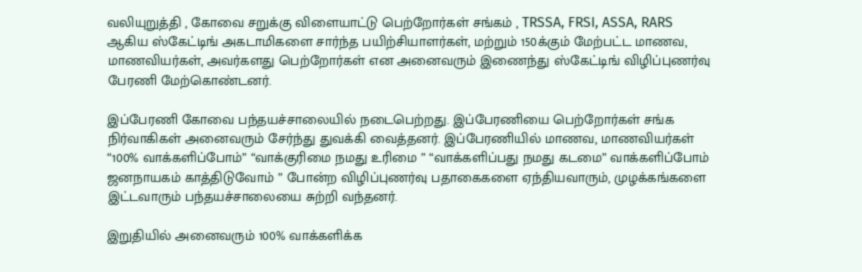வலியுறுத்தி , கோவை சறுக்கு விளையாட்டு பெற்றோர்கள் சங்கம் , TRSSA, FRSI, ASSA, RARS ஆகிய ஸ்கேட்டிங் அகடாமிகளை சார்ந்த பயிற்சியாளர்கள், மற்றும் 150க்கும் மேற்பட்ட மாணவ, மாணவியர்கள், அவர்களது பெற்றோர்கள் என அனைவரும் இணைந்து ஸ்கேட்டிங் விழிப்புணர்வு பேரணி மேற்கொண்டனர்.

இப்பேரணி கோவை பந்தயச்சாலையில் நடைபெற்றது. இப்பேரணியை பெற்றோர்கள் சங்க நிர்வாகிகள் அனைவரும் சேர்ந்து துவக்கி வைத்தனர். இப்பேரணியில் மாணவ, மாணவியர்கள் “100% வாக்களிப்போம்” “வாக்குரிமை நமது உரிமை ” “வாக்களிப்பது நமது கடமை” வாக்களிப்போம் ஜனநாயகம் காத்திடுவோம் ” போன்ற விழிப்புணர்வு பதாகைகளை ஏந்தியவாரும், முழக்கங்களை இட்டவாரும் பந்தயச்சாலையை சுற்றி வந்தனர்.

இறுதியில் அனைவரும் 100% வாக்களிக்க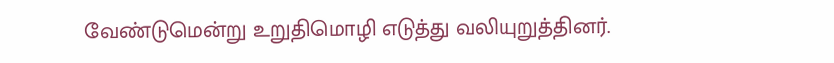வேண்டுமென்று உறுதிமொழி எடுத்து வலியுறுத்தினர்.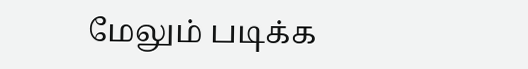மேலும் படிக்க